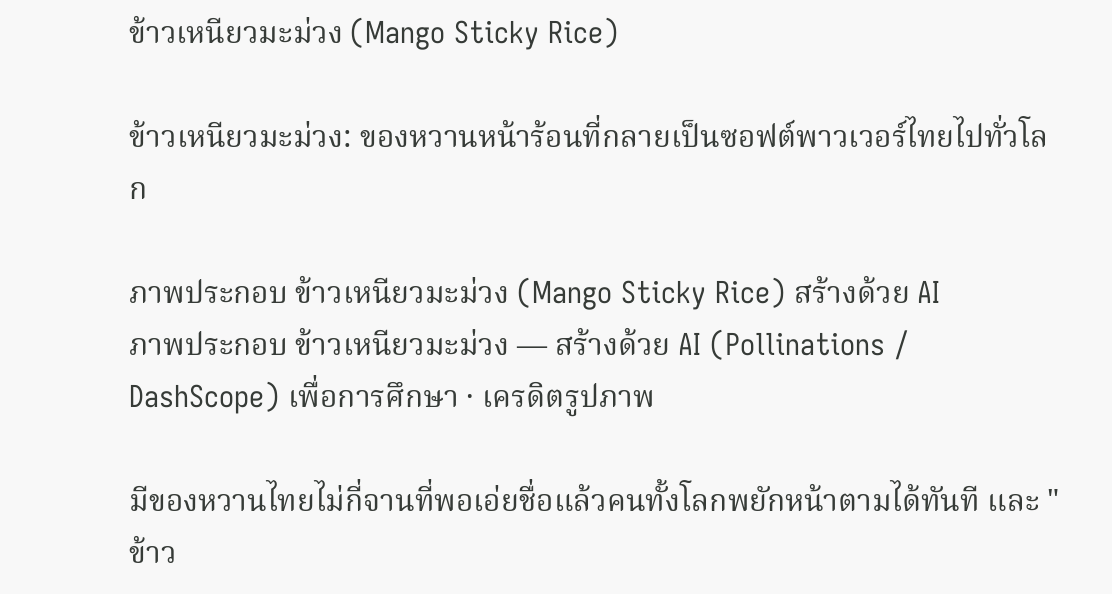ข้าวเหนียวมะม่วง (Mango Sticky Rice)

ข้าวเหนียวมะม่วง: ของหวานหน้าร้อนที่กลายเป็นซอฟต์พาวเวอร์ไทยไปทั่วโลก

ภาพประกอบ ข้าวเหนียวมะม่วง (Mango Sticky Rice) สร้างด้วย AI
ภาพประกอบ ข้าวเหนียวมะม่วง — สร้างด้วย AI (Pollinations / DashScope) เพื่อการศึกษา · เครดิตรูปภาพ

มีของหวานไทยไม่กี่จานที่พอเอ่ยชื่อแล้วคนทั้งโลกพยักหน้าตามได้ทันที และ "ข้าว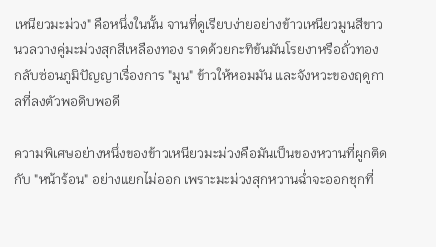เหนียวมะม่วง" คือหนึ่งในนั้น จานที่ดูเรียบง่ายอย่างข้าวเหนียวมูนสีขาวนวลวางคู่มะม่วงสุกสีเหลืองทอง ราดด้วยกะทิข้นมันโรยงาหรือถั่วทอง กลับซ่อนภูมิปัญญาเรื่องการ "มูน" ข้าวให้หอมมัน และจังหวะของฤดูกาลที่ลงตัวพอดิบพอดี

ความพิเศษอย่างหนึ่งของข้าวเหนียวมะม่วงคือมันเป็นของหวานที่ผูกติดกับ "หน้าร้อน" อย่างแยกไม่ออก เพราะมะม่วงสุกหวานฉ่ำจะออกชุกที่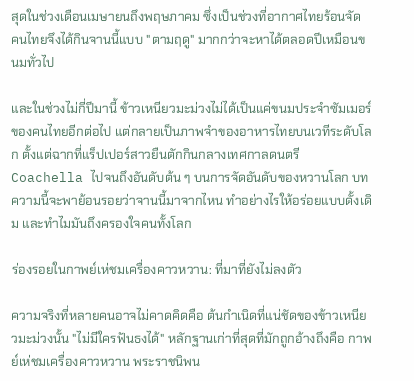สุดในช่วงเดือนเมษายนถึงพฤษภาคม ซึ่งเป็นช่วงที่อากาศไทยร้อนจัด คนไทยจึงได้กินจานนี้แบบ "ตามฤดู" มากกว่าจะหาได้ตลอดปีเหมือนขนมทั่วไป

และในช่วงไม่กี่ปีมานี้ ข้าวเหนียวมะม่วงไม่ได้เป็นแค่ขนมประจำซัมเมอร์ของคนไทยอีกต่อไป แต่กลายเป็นภาพจำของอาหารไทยบนเวทีระดับโลก ตั้งแต่ฉากที่แร็ปเปอร์สาวยืนตักกินกลางเทศกาลดนตรี Coachella ไปจนถึงอันดับต้น ๆ บนการจัดอันดับของหวานโลก บทความนี้จะพาย้อนรอยว่าจานนี้มาจากไหน ทำอย่างไรให้อร่อยแบบดั้งเดิม และทำไมมันถึงครองใจคนทั้งโลก

ร่องรอยในกาพย์เห่ชมเครื่องคาวหวาน: ที่มาที่ยังไม่ลงตัว

ความจริงที่หลายคนอาจไม่คาดคิดคือ ต้นกำเนิดที่แน่ชัดของข้าวเหนียวมะม่วงนั้น "ไม่มีใครฟันธงได้" หลักฐานเก่าที่สุดที่มักถูกอ้างถึงคือ กาพย์เห่ชมเครื่องคาวหวาน พระราชนิพน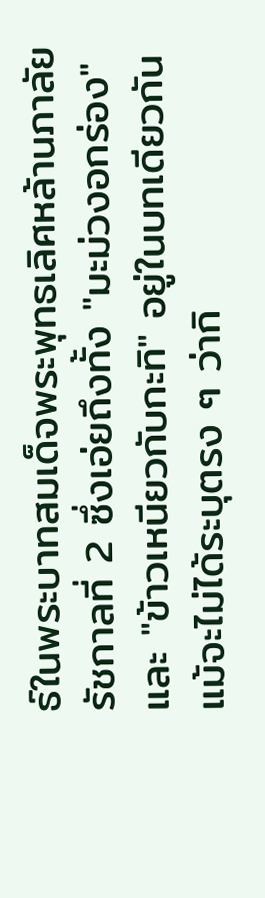ธ์ในพระบาทสมเด็จพระพุทธเลิศหล้านภาลัย รัชกาลที่ 2 ซึ่งเอ่ยถึงทั้ง "มะม่วงอกร่อง" และ "ข้าวเหนียวกับกะทิ" อยู่ในบทเดียวกัน แม้จะไม่ได้ระบุตรง ๆ ว่ากิ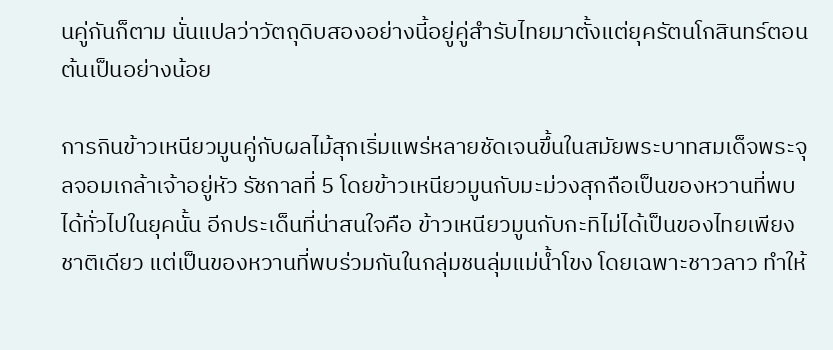นคู่กันก็ตาม นั่นแปลว่าวัตถุดิบสองอย่างนี้อยู่คู่สำรับไทยมาตั้งแต่ยุครัตนโกสินทร์ตอนต้นเป็นอย่างน้อย

การกินข้าวเหนียวมูนคู่กับผลไม้สุกเริ่มแพร่หลายชัดเจนขึ้นในสมัยพระบาทสมเด็จพระจุลจอมเกล้าเจ้าอยู่หัว รัชกาลที่ 5 โดยข้าวเหนียวมูนกับมะม่วงสุกถือเป็นของหวานที่พบได้ทั่วไปในยุคนั้น อีกประเด็นที่น่าสนใจคือ ข้าวเหนียวมูนกับกะทิไม่ได้เป็นของไทยเพียงชาติเดียว แต่เป็นของหวานที่พบร่วมกันในกลุ่มชนลุ่มแม่น้ำโขง โดยเฉพาะชาวลาว ทำให้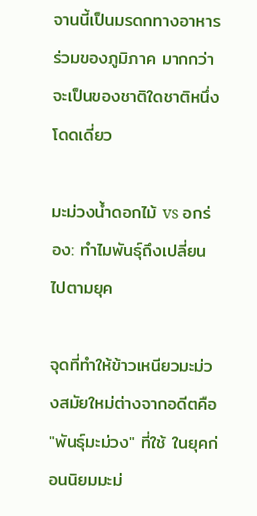จานนี้เป็นมรดกทางอาหารร่วมของภูมิภาค มากกว่าจะเป็นของชาติใดชาติหนึ่งโดดเดี่ยว

มะม่วงน้ำดอกไม้ vs อกร่อง: ทำไมพันธุ์ถึงเปลี่ยนไปตามยุค

จุดที่ทำให้ข้าวเหนียวมะม่วงสมัยใหม่ต่างจากอดีตคือ "พันธุ์มะม่วง" ที่ใช้ ในยุคก่อนนิยมมะม่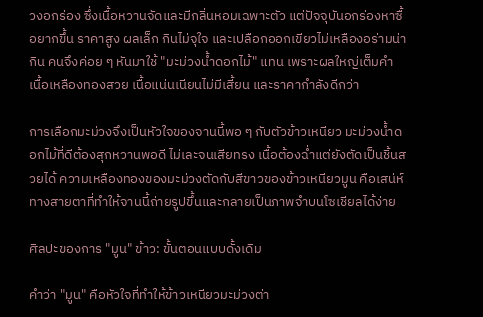วงอกร่อง ซึ่งเนื้อหวานจัดและมีกลิ่นหอมเฉพาะตัว แต่ปัจจุบันอกร่องหาซื้อยากขึ้น ราคาสูง ผลเล็ก กินไม่จุใจ และเปลือกออกเขียวไม่เหลืองอร่ามน่ากิน คนจึงค่อย ๆ หันมาใช้ "มะม่วงน้ำดอกไม้" แทน เพราะผลใหญ่เต็มคำ เนื้อเหลืองทองสวย เนื้อแน่นเนียนไม่มีเสี้ยน และราคากำลังดีกว่า

การเลือกมะม่วงจึงเป็นหัวใจของจานนี้พอ ๆ กับตัวข้าวเหนียว มะม่วงน้ำดอกไม้ที่ดีต้องสุกหวานพอดี ไม่เละจนเสียทรง เนื้อต้องฉ่ำแต่ยังตัดเป็นชิ้นสวยได้ ความเหลืองทองของมะม่วงตัดกับสีขาวของข้าวเหนียวมูน คือเสน่ห์ทางสายตาที่ทำให้จานนี้ถ่ายรูปขึ้นและกลายเป็นภาพจำบนโซเชียลได้ง่าย

ศิลปะของการ "มูน" ข้าว: ขั้นตอนแบบดั้งเดิม

คำว่า "มูน" คือหัวใจที่ทำให้ข้าวเหนียวมะม่วงต่า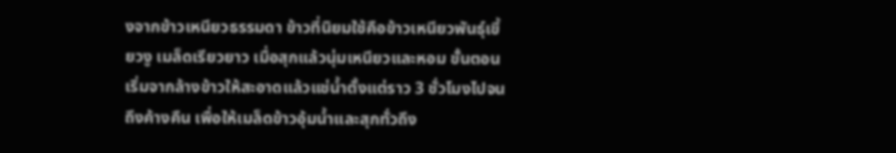งจากข้าวเหนียวธรรมดา ข้าวที่นิยมใช้คือข้าวเหนียวพันธุ์เขี้ยวงู เมล็ดเรียวยาว เมื่อสุกแล้วนุ่มเหนียวและหอม ขั้นตอนเริ่มจากล้างข้าวให้สะอาดแล้วแช่น้ำตั้งแต่ราว 3 ชั่วโมงไปจนถึงค้างคืน เพื่อให้เมล็ดข้าวอุ้มน้ำและสุกทั่วถึง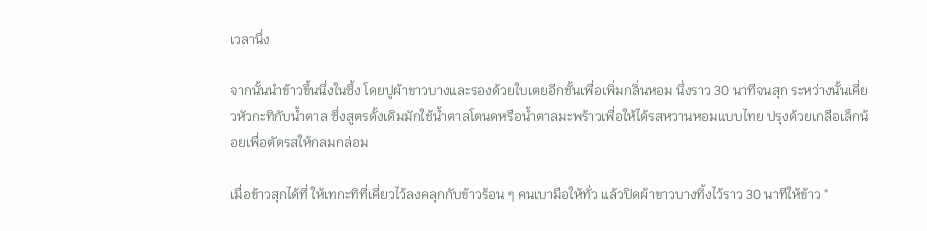เวลานึ่ง

จากนั้นนำข้าวขึ้นนึ่งในซึ้ง โดยปูผ้าขาวบางและรองด้วยใบเตยอีกชั้นเพื่อเพิ่มกลิ่นหอม นึ่งราว 30 นาทีจนสุก ระหว่างนั้นเคี่ยวหัวกะทิกับน้ำตาล ซึ่งสูตรดั้งเดิมมักใช้น้ำตาลโตนดหรือน้ำตาลมะพร้าวเพื่อให้ได้รสหวานหอมแบบไทย ปรุงด้วยเกลือเล็กน้อยเพื่อตัดรสให้กลมกล่อม

เมื่อข้าวสุกได้ที่ ให้เทกะทิที่เคี่ยวไว้ลงคลุกกับข้าวร้อน ๆ คนเบามือให้ทั่ว แล้วปิดผ้าขาวบางทิ้งไว้ราว 30 นาทีให้ข้าว "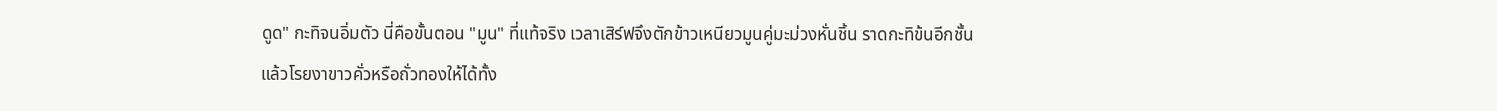ดูด" กะทิจนอิ่มตัว นี่คือขั้นตอน "มูน" ที่แท้จริง เวลาเสิร์ฟจึงตักข้าวเหนียวมูนคู่มะม่วงหั่นชิ้น ราดกะทิข้นอีกชั้น แล้วโรยงาขาวคั่วหรือถั่วทองให้ได้ทั้ง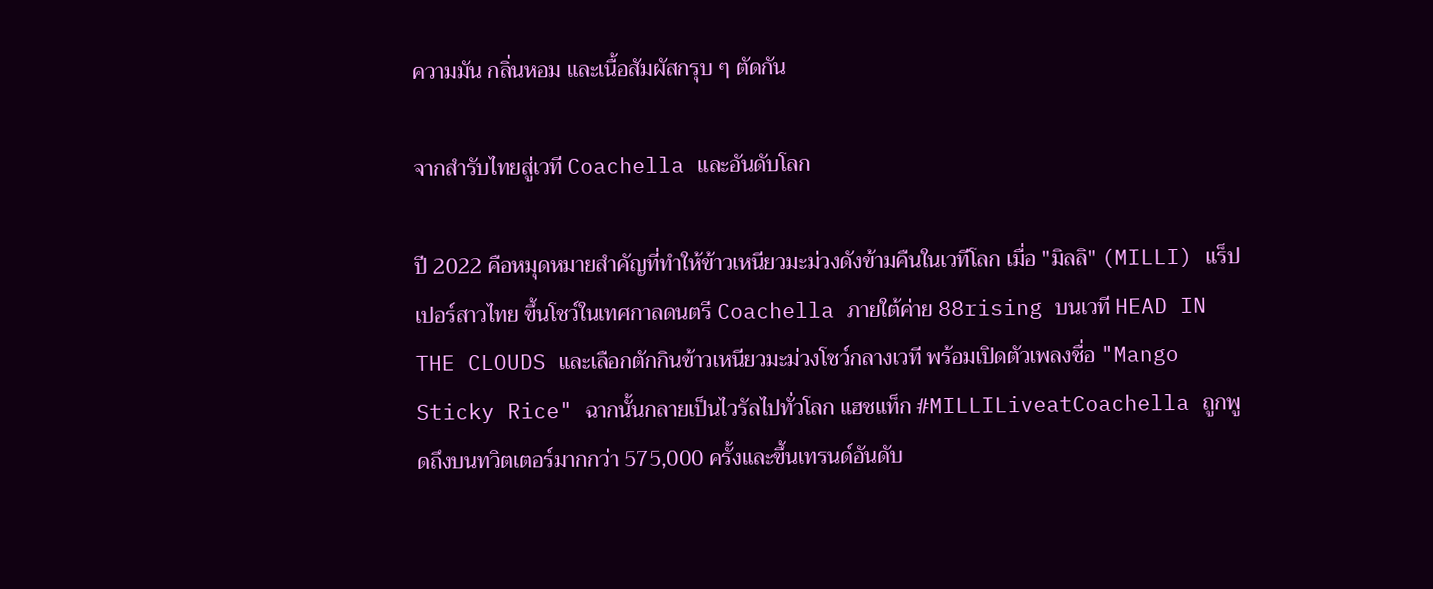ความมัน กลิ่นหอม และเนื้อสัมผัสกรุบ ๆ ตัดกัน

จากสำรับไทยสู่เวที Coachella และอันดับโลก

ปี 2022 คือหมุดหมายสำคัญที่ทำให้ข้าวเหนียวมะม่วงดังข้ามคืนในเวทีโลก เมื่อ "มิลลิ" (MILLI) แร็ปเปอร์สาวไทย ขึ้นโชว์ในเทศกาลดนตรี Coachella ภายใต้ค่าย 88rising บนเวที HEAD IN THE CLOUDS และเลือกตักกินข้าวเหนียวมะม่วงโชว์กลางเวที พร้อมเปิดตัวเพลงชื่อ "Mango Sticky Rice" ฉากนั้นกลายเป็นไวรัลไปทั่วโลก แฮชแท็ก #MILLILiveatCoachella ถูกพูดถึงบนทวิตเตอร์มากกว่า 575,000 ครั้งและขึ้นเทรนด์อันดับ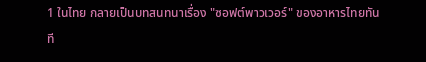1 ในไทย กลายเป็นบทสนทนาเรื่อง "ซอฟต์พาวเวอร์" ของอาหารไทยทันที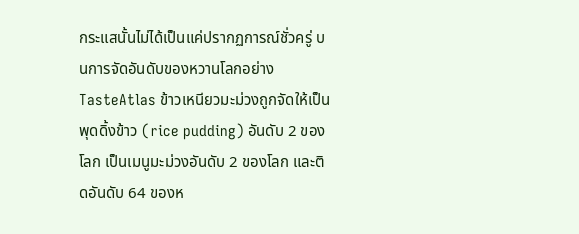กระแสนั้นไม่ได้เป็นแค่ปรากฏการณ์ชั่วครู่ บนการจัดอันดับของหวานโลกอย่าง TasteAtlas ข้าวเหนียวมะม่วงถูกจัดให้เป็นพุดดิ้งข้าว (rice pudding) อันดับ 2 ของโลก เป็นเมนูมะม่วงอันดับ 2 ของโลก และติดอันดับ 64 ของห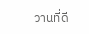วานที่ดี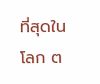ที่สุดในโลก ต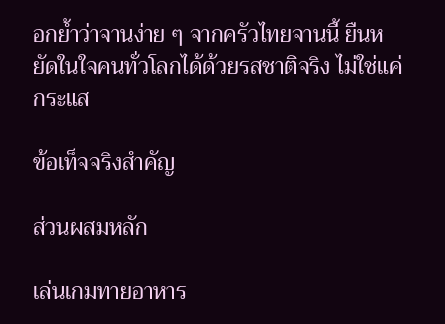อกย้ำว่าจานง่าย ๆ จากครัวไทยจานนี้ ยืนหยัดในใจคนทั่วโลกได้ด้วยรสชาติจริง ไม่ใช่แค่กระแส

ข้อเท็จจริงสำคัญ

ส่วนผสมหลัก

เล่นเกมทายอาหาร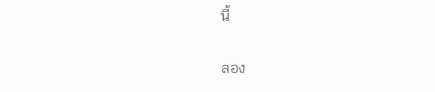นี้

ลอง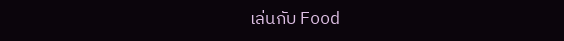เล่นกับ Food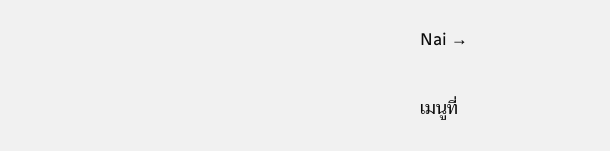Nai →

เมนูที่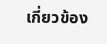เกี่ยวข้อง